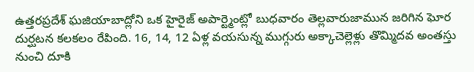ఉత్తరప్రదేశ్ ఘజియాబాద్లోని ఒక హైరైజ్ అపార్ట్మెంట్లో బుధవారం తెల్లవారుజామున జరిగిన ఘోర దుర్ఘటన కలకలం రేపింది. 16, 14, 12 ఏళ్ల వయసున్న ముగ్గురు అక్కాచెల్లెళ్లు తొమ్మిదవ అంతస్తు నుంచి దూకి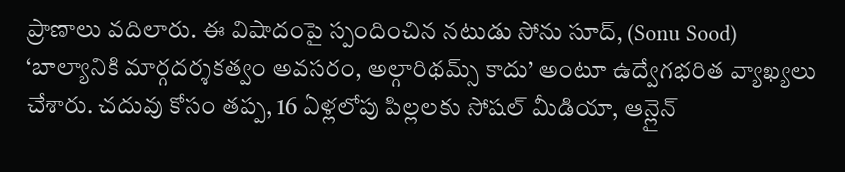ప్రాణాలు వదిలారు. ఈ విషాదంపై స్పందించిన నటుడు సోను సూద్, (Sonu Sood) ‘బాల్యానికి మార్గదర్శకత్వం అవసరం, అల్గారిథమ్స్ కాదు’ అంటూ ఉద్వేగభరిత వ్యాఖ్యలు చేశారు. చదువు కోసం తప్ప, 16 ఏళ్లలోపు పిల్లలకు సోషల్ మీడియా, ఆన్లైన్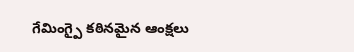గేమింగ్పై కఠినమైన ఆంక్షలు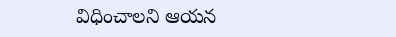విధించాలని ఆయన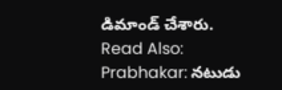డిమాండ్ చేశారు.
Read Also: Prabhakar: నటుడు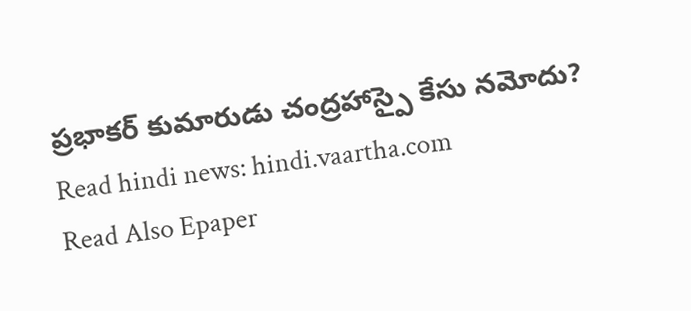ప్రభాకర్ కుమారుడు చంద్రహాస్పై కేసు నమోదు?
Read hindi news: hindi.vaartha.com
Read Also Epaper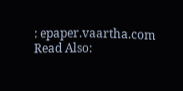: epaper.vaartha.com
Read Also: